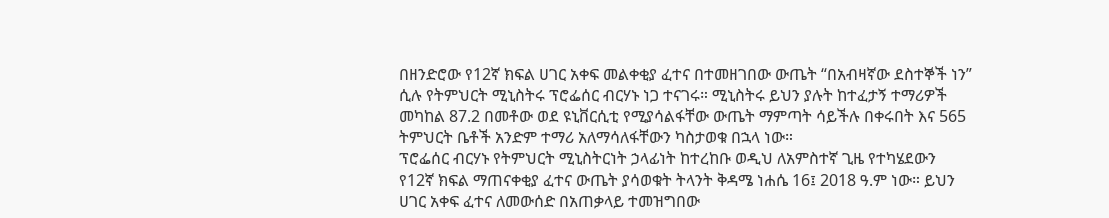በዘንድሮው የ12ኛ ክፍል ሀገር አቀፍ መልቀቂያ ፈተና በተመዘገበው ውጤት “በአብዛኛው ደስተኞች ነን” ሲሉ የትምህርት ሚኒስትሩ ፕሮፌሰር ብርሃኑ ነጋ ተናገሩ። ሚኒስትሩ ይህን ያሉት ከተፈታኝ ተማሪዎች መካከል 87.2 በመቶው ወደ ዩኒቨርሲቲ የሚያሳልፋቸው ውጤት ማምጣት ሳይችሉ በቀሩበት እና 565 ትምህርት ቤቶች አንድም ተማሪ አለማሳለፋቸውን ካስታወቁ በኋላ ነው።
ፕሮፌሰር ብርሃኑ የትምህርት ሚኒስትርነት ኃላፊነት ከተረከቡ ወዲህ ለአምስተኛ ጊዜ የተካሄደውን የ12ኛ ክፍል ማጠናቀቂያ ፈተና ውጤት ያሳወቁት ትላንት ቅዳሜ ነሐሴ 16፤ 2018 ዓ.ም ነው። ይህን ሀገር አቀፍ ፈተና ለመውሰድ በአጠቃላይ ተመዝግበው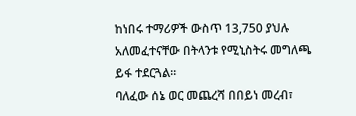ከነበሩ ተማሪዎች ውስጥ 13,750 ያህሉ አለመፈተናቸው በትላንቱ የሚኒስትሩ መግለጫ ይፋ ተደርጓል።
ባለፈው ሰኔ ወር መጨረሻ በበይነ መረብ፣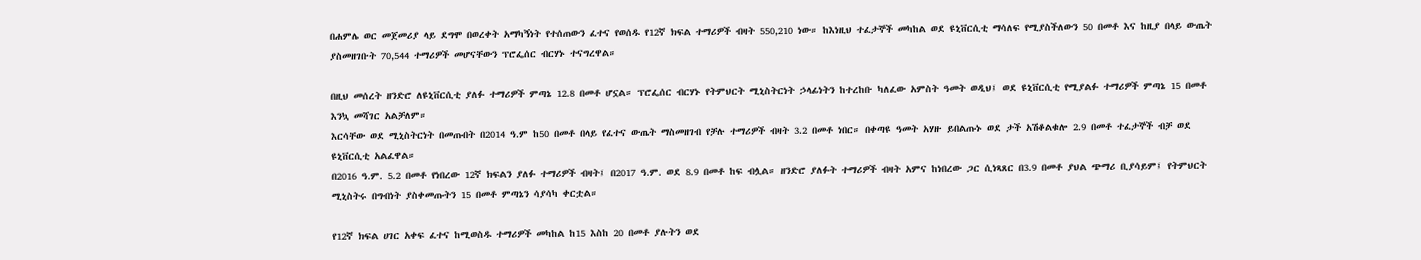በሐምሌ ወር መጀመሪያ ላይ ደግሞ በወረቀት አማካኝነት የተሰጠውን ፈተና የወሰዱ የ12ኛ ክፍል ተማሪዎች ብዛት 550,210 ነው። ከእነዚህ ተፈታኞች መካከል ወደ ዩኒቨርሲቲ ማሳለፍ የሚያስችለውን 50 በመቶ እና ከዚያ በላይ ውጤት ያስመዘገቡት 70,544 ተማሪዎች መሆናቸውን ፕሮፌሰር ብርሃኑ ተናግረዋል።

በዚህ መሰረት ዘንድሮ ለዩኒቨርሲቲ ያለፉ ተማሪዎች ምጣኔ 12.8 በመቶ ሆኗል። ፕሮፌሰር ብርሃኑ የትምህርት ሚኒስትርነት ኃላፊነትን ከተረከቡ ካለፈው አምስት ዓመት ወዲህ፤ ወደ ዩኒቨርሲቲ የሚያልፉ ተማሪዎች ምጣኔ 15 በመቶ እንኳ መሻገር አልቻለም።
እርሳቸው ወደ ሚኒስትርነት በመጡበት በ2014 ዓ.ም ከ50 በመቶ በላይ የፈተና ውጤት ማስመዘገብ የቻሉ ተማሪዎች ብዛት 3.2 በመቶ ነበር። በቀጣዩ ዓመት አሃዙ ይበልጡኑ ወደ ታች አሽቆልቁሎ 2.9 በመቶ ተፈታኞች ብቻ ወደ ዩኒቨርሲቲ አልፈዋል።
በ2016 ዓ.ም. 5.2 በመቶ የነበረው 12ኛ ክፍልን ያለፉ ተማሪዎች ብዛት፤ በ2017 ዓ.ም. ወደ 8.9 በመቶ ከፍ ብሏል። ዘንድሮ ያለፉት ተማሪዎች ብዛት አምና ከነበረው ጋር ሲነጻጸር በ3.9 በመቶ ያህል ጭማሪ ቢያሳይም፤ የትምህርት ሚኒስትሩ በግብነት ያስቀመጡትን 15 በመቶ ምጣኔን ሳያሳካ ቀርቷል።

የ12ኛ ክፍል ሀገር አቀፍ ፈተና ከሚወስዱ ተማሪዎች መካከል ከ15 እስከ 20 በመቶ ያሉትን ወደ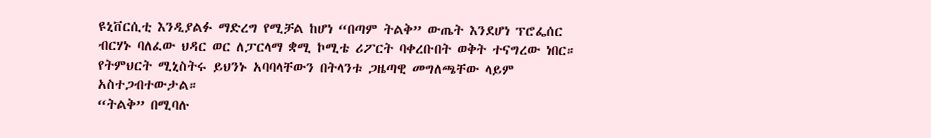ዩኒቨርሲቲ እንዲያልፉ ማድረግ የሚቻል ከሆነ “በጣም ትልቅ” ውጤት እንደሆነ ፕሮፌሰር ብርሃኑ ባለፈው ህዳር ወር ለፓርላማ ቋሚ ኮሚቴ ሪፖርት ባቀረቡበት ወቅት ተናግረው ነበር። የትምህርት ሚኒስትሩ ይህንኑ አባባላቸውን በትላንቱ ጋዜጣዊ መግለጫቸው ላይም አስተጋብተውታል።
“ትልቅ” በሚባሉ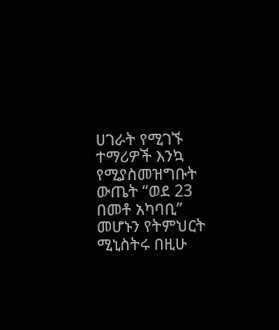ሀገራት የሚገኙ ተማሪዎች እንኳ የሚያስመዝግቡት ውጤት “ወደ 23 በመቶ አካባቢ” መሆኑን የትምህርት ሚኒስትሩ በዚሁ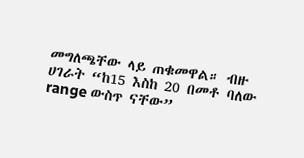መግለጫቸው ላይ ጠቁመዋል። ብዙ ሀገራት “ከ15 እስከ 20 በመቶ ባለው range ውስጥ ናቸው”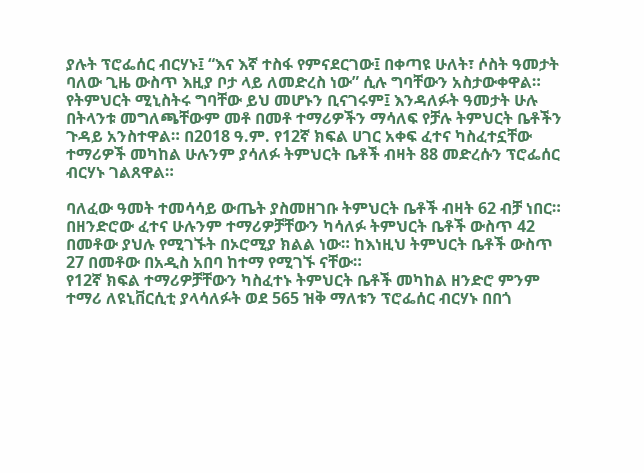ያሉት ፕሮፌሰር ብርሃኑ፤ “እና እኛ ተስፋ የምናደርገው፤ በቀጣዩ ሁለት፣ ሶስት ዓመታት ባለው ጊዜ ውስጥ እዚያ ቦታ ላይ ለመድረስ ነው” ሲሉ ግባቸውን አስታውቀዋል።
የትምህርት ሚኒስትሩ ግባቸው ይህ መሆኑን ቢናገሩም፤ እንዳለፉት ዓመታት ሁሉ በትላንቱ መግለጫቸውም መቶ በመቶ ተማሪዎችን ማሳለፍ የቻሉ ትምህርት ቤቶችን ጉዳይ አንስተዋል። በ2018 ዓ.ም. የ12ኛ ክፍል ሀገር አቀፍ ፈተና ካስፈተኗቸው ተማሪዎች መካከል ሁሉንም ያሳለፉ ትምህርት ቤቶች ብዛት 88 መድረሱን ፕሮፌሰር ብርሃኑ ገልጸዋል።

ባለፈው ዓመት ተመሳሳይ ውጤት ያስመዘገቡ ትምህርት ቤቶች ብዛት 62 ብቻ ነበር። በዘንድሮው ፈተና ሁሉንም ተማሪዎቻቸውን ካሳለፉ ትምህርት ቤቶች ውስጥ 42 በመቶው ያህሉ የሚገኙት በኦሮሚያ ክልል ነው። ከእነዚህ ትምህርት ቤቶች ውስጥ 27 በመቶው በአዲስ አበባ ከተማ የሚገኙ ናቸው።
የ12ኛ ክፍል ተማሪዎቻቸውን ካስፈተኑ ትምህርት ቤቶች መካከል ዘንድሮ ምንም ተማሪ ለዩኒቨርሲቲ ያላሳለፉት ወደ 565 ዝቅ ማለቱን ፕሮፌሰር ብርሃኑ በበጎ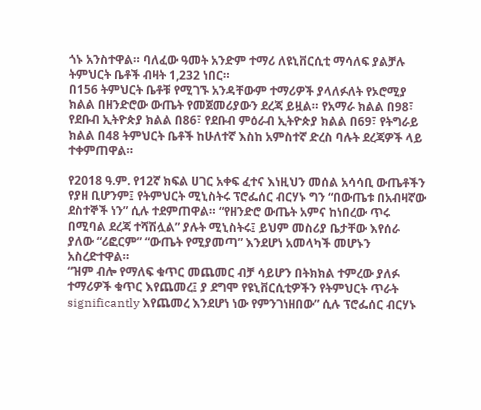ጎኑ አንስተዋል። ባለፈው ዓመት አንድም ተማሪ ለዩኒቨርሲቲ ማሳለፍ ያልቻሉ ትምህርት ቤቶች ብዛት 1,232 ነበር።
በ156 ትምህርት ቤቶቹ የሚገኙ አንዳቸውም ተማሪዎች ያላለፉለት የኦሮሚያ ክልል በዘንድሮው ውጤት የመጀመሪያውን ደረጃ ይዟል። የአማራ ክልል በ98፣ የደቡብ ኢትዮጵያ ክልል በ86፣ የደቡብ ምዕራብ ኢትዮጵያ ክልል በ69፣ የትግራይ ክልል በ48 ትምህርት ቤቶች ከሁለተኛ እስከ አምስተኛ ድረስ ባሉት ደረጃዎች ላይ ተቀምጠዋል።

የ2018 ዓ.ም. የ12ኛ ክፍል ሀገር አቀፍ ፈተና እነዚህን መሰል አሳሳቢ ውጤቶችን የያዘ ቢሆንም፤ የትምህርት ሚኒስትሩ ፕሮፌሰር ብርሃኑ ግን “በውጤቱ በአብዛኛው ደስተኞች ነን” ሲሉ ተደምጠዋል። “የዘንድሮ ውጤት አምና ከነበረው ጥሩ በሚባል ደረጃ ተሻሽሏል” ያሉት ሚኒስትሩ፤ ይህም መስሪያ ቤታቸው እየሰራ ያለው “ሪፎርም” “ውጤት የሚያመጣ” እንደሆነ አመላካች መሆኑን አስረድተዋል።
“ዝም ብሎ የማለፍ ቁጥር መጨመር ብቻ ሳይሆን በትክክል ተምረው ያለፉ ተማሪዎች ቁጥር እየጨመረ፤ ያ ደግሞ የዩኒቨርሲቲዎችን የትምህርት ጥራት significantly እየጨመረ እንደሆነ ነው የምንገነዘበው” ሲሉ ፕሮፌሰር ብርሃኑ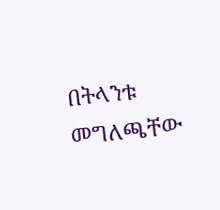በትላንቱ መግለጫቸው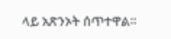ላይ አጽንኦት ሰጥተዋል።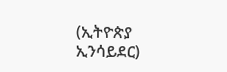(ኢትዮጵያ ኢንሳይደር)